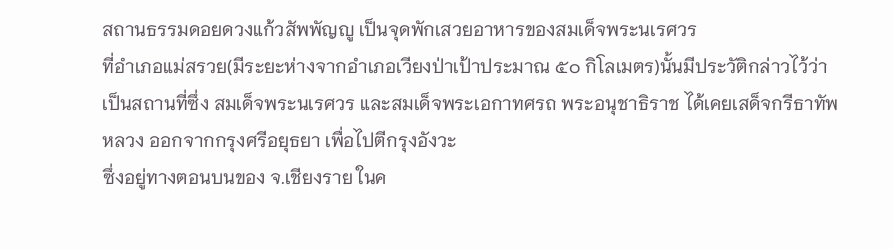สถานธรรมดอยดวงแก้วสัพพัญญู เป็นจุดพักเสวยอาหารของสมเด็จพระนเรศวร
ที่อำเภอแม่สรวย(มีระยะห่างจากอำเภอเวียงป่าเป้าประมาณ ๕๐ กิโลเมตร)นั้นมีประวัติกล่าวไว้ว่า เป็นสถานที่ซึ่ง สมเด็จพระนเรศวร และสมเด็จพระเอกาทศรถ พระอนุชาธิราช ได้เคยเสด็จกรีธาทัพหลวง ออกจากกรุงศรีอยุธยา เพื่อไปตีกรุงอังวะ
ซึ่งอยู่ทางตอนบนของ จ.เชียงราย ในค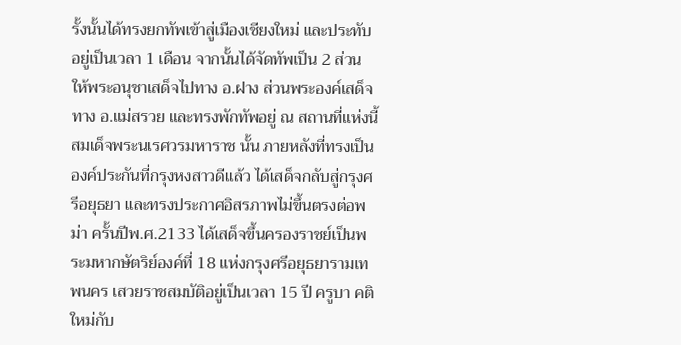รั้งนั้นได้ทรงยกทัพเข้าสู่เมืองเชียงใหม่ และประทับอยู่เป็นเวลา 1 เดือน จากนั้นได้จัดทัพเป็น 2 ส่วน ให้พระอนุชาเสด็จไปทาง อ.ฝาง ส่วนพระองค์เสด็จทาง อ.แม่สรวย และทรงพักทัพอยู่ ณ สถานที่แห่งนี้
สมเด็จพระนเรศวรมหาราช นั้น ภายหลังที่ทรงเป็นองค์ประกันที่กรุงหงสาวดีแล้ว ได้เสด็จกลับสู่กรุงศรีอยุธยา และทรงประกาศอิสรภาพไม่ขึ้นตรงต่อพม่า ครั้นปีพ.ศ.2133 ได้เสด็จขึ้นครองราชย์เป็นพระมหากษัตริย์องค์ที่ 18 แห่งกรุงศรีอยุธยารามเทพนคร เสวยราชสมบัติอยู่เป็นเวลา 15 ปี ครูบา คติใหม่กับ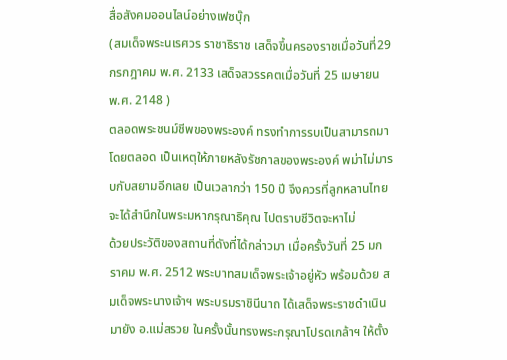สื่อสังคมออนไลน์อย่างเฟซบุ๊ก
(สมเด็จพระนเรศวร ราชาธิราช เสด็จขึ้นครองราชเมื่อวันที่29 กรกฎาคม พ.ศ. 2133 เสด็จสวรรคตเมื่อวันที่ 25 เมษายน พ.ศ. 2148 )
ตลอดพระชนม์ชีพของพระองค์ ทรงทำการรบเป็นสามารถมาโดยตลอด เป็นเหตุให้ภายหลังรัชกาลของพระองค์ พม่าไม่มารบกับสยามอีกเลย เป็นเวลากว่า 150 ปี จึงควรที่ลูกหลานไทยจะได้สำนึกในพระมหากรุณาธิคุณ ไปตราบชีวิตจะหาไม่
ด้วยประวัติของสถานที่ดังที่ได้กล่าวมา เมื่อครั้งวันที่ 25 มกราคม พ.ศ. 2512 พระบาทสมเด็จพระเจ้าอยู่หัว พร้อมด้วย สมเด็จพระนางเจ้าฯ พระบรมราชินีนาถ ได้เสด็จพระราชดำเนินมายัง อ.แม่สรวย ในครั้งนั้นทรงพระกรุณาโปรดเกล้าฯ ให้ตั้ง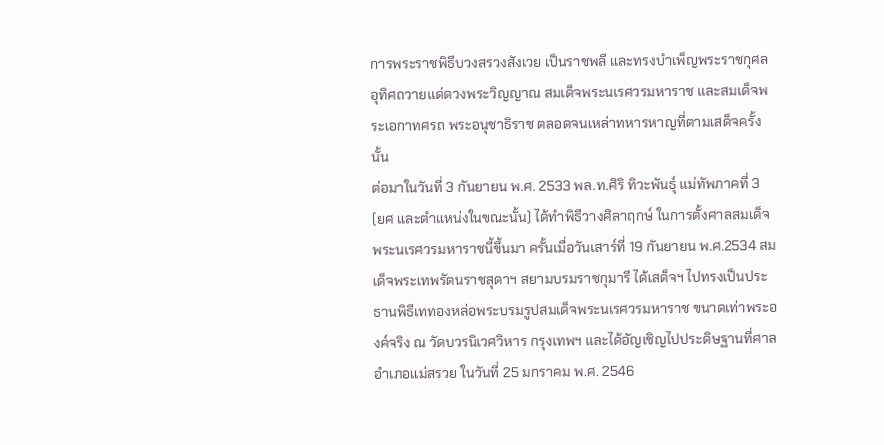การพระราชพิธีบวงสรวงสังเวย เป็นราชพลี และทรงบำเพ็ญพระราชกุศลอุทิศถวายแด่ดวงพระวิญญาณ สมเด็จพระนเรศวรมหาราช และสมเด็จพระเอกาทศรถ พระอนุชาธิราช ตลอดจนเหล่าทหารหาญที่ตามเสด็จครั้งนั้น
ต่อมาในวันที่ 3 กันยายน พ.ศ. 2533 พล.ท.ศิริ ทิวะพันธุ์ แม่ทัพภาคที่ 3 (ยศ และตำแหน่งในขณะนั้น) ได้ทำพิธีวางศิลาฤกษ์ ในการตั้งศาลสมเด็จพระนเรศวรมหาราชนี้ขึ้นมา ครั้นเมื่อวันเสาร์ที่ 19 กันยายน พ.ศ.2534 สมเด็จพระเทพรัตนราชสุดาฯ สยามบรมราชกุมารี ได้เสด็จฯ ไปทรงเป็นประธานพิธีเททองหล่อพระบรมรูปสมเด็จพระนเรศวรมหาราช ขนาดเท่าพระองค์จริง ณ วัดบวรนิเวศวิหาร กรุงเทพฯ และได้อัญเชิญไปประดิษฐานที่ศาลอำเภอแม่สรวย ในวันที่ 25 มกราคม พ.ศ. 2546